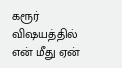கரூர் விஷயத்தில் என் மீது ஏன்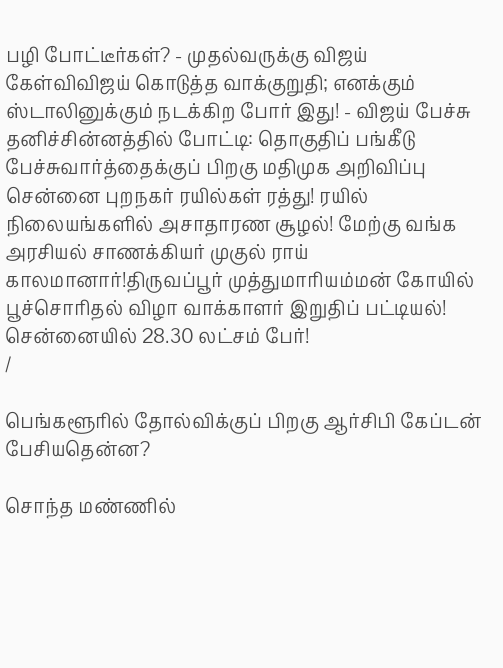பழி போட்டீர்கள்? - முதல்வருக்கு விஜய் கேள்விவிஜய் கொடுத்த வாக்குறுதி; எனக்கும் ஸ்டாலினுக்கும் நடக்கிற போர் இது! - விஜய் பேச்சு தனிச்சின்னத்தில் போட்டி: தொகுதிப் பங்கீடு பேச்சுவார்த்தைக்குப் பிறகு மதிமுக அறிவிப்பு சென்னை புறநகர் ரயில்கள் ரத்து! ரயில் நிலையங்களில் அசாதாரண சூழல்! மேற்கு வங்க அரசியல் சாணக்கியர் முகுல் ராய் காலமானார்!திருவப்பூர் முத்துமாரியம்மன் கோயில் பூச்சொரிதல் விழா வாக்காளர் இறுதிப் பட்டியல்! சென்னையில் 28.30 லட்சம் பேர்!
/

பெங்களூரில் தோல்விக்குப் பிறகு ஆர்சிபி கேப்டன் பேசியதென்ன?

சொந்த மண்ணில்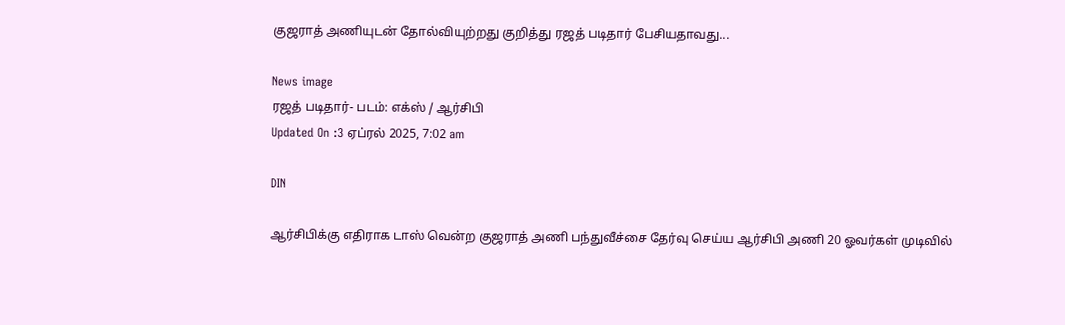குஜராத் அணியுடன் தோல்வியுற்றது குறித்து ரஜத் படிதார் பேசியதாவது...

News image
ரஜத் படிதார்- படம்: எக்ஸ் / ஆர்சிபி
Updated On :3 ஏப்ரல் 2025, 7:02 am

DIN

ஆர்சிபிக்கு எதிராக டாஸ் வென்ற குஜராத் அணி பந்துவீச்சை தேர்வு செய்ய ஆர்சிபி அணி 20 ஓவர்கள் முடிவில்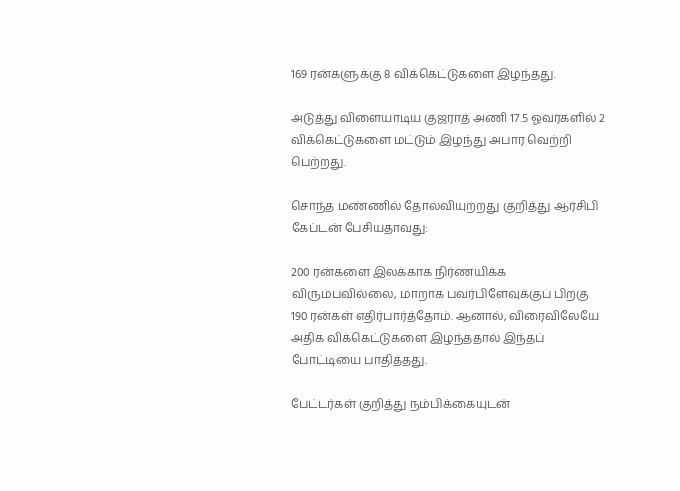169 ரன்களுக்கு 8 விக்கெட்டுகளை இழந்தது.

அடுத்து விளையாடிய குஜராத் அணி 17.5 ஓவர்களில் 2 விக்கெட்டுகளை மட்டும் இழந்து அபார வெற்றி பெற்றது.

சொந்த மண்ணில் தோல்வியுற்றது குறித்து ஆர்சிபி கேப்டன் பேசியதாவது:

200 ரன்களை இலக்காக நிர்ணயிக்க விரும்பவில்லை, மாறாக பவர்பிளேவுக்குப் பிறகு 190 ரன்கள் எதிர்பார்த்தோம். ஆனால், விரைவிலேயே அதிக விக்கெட்டுகளை இழந்ததால் இந்தப் போட்டியை பாதித்தது.

பேட்டர்கள் குறித்து நம்பிக்கையுடன்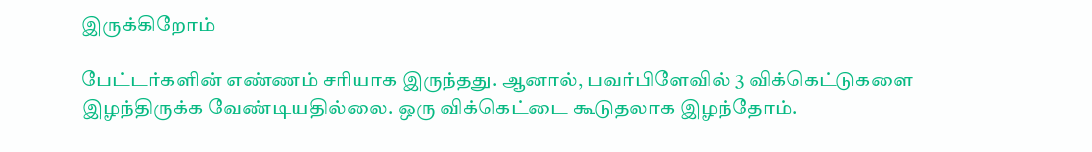இருக்கிறோம்

பேட்டர்களின் எண்ணம் சரியாக இருந்தது. ஆனால், பவர்பிளேவில் 3 விக்கெட்டுகளை இழந்திருக்க வேண்டியதில்லை. ஒரு விக்கெட்டை கூடுதலாக இழந்தோம்.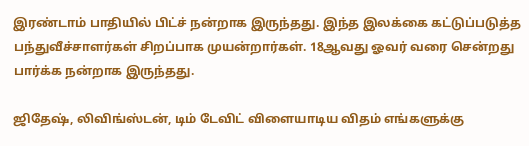இரண்டாம் பாதியில் பிட்ச் நன்றாக இருந்தது. இந்த இலக்கை கட்டுப்படுத்த பந்துவீச்சாளர்கள் சிறப்பாக முயன்றார்கள். 18ஆவது ஓவர் வரை சென்றது பார்க்க நன்றாக இருந்தது.

ஜிதேஷ், லிவிங்ஸ்டன், டிம் டேவிட் விளையாடிய விதம் எங்களுக்கு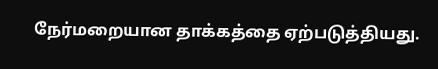நேர்மறையான தாக்கத்தை ஏற்படுத்தியது.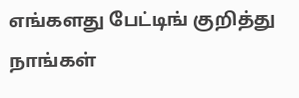எங்களது பேட்டிங் குறித்து நாங்கள்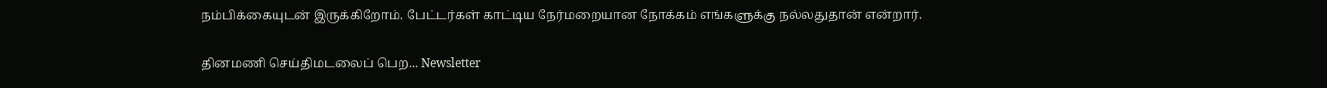நம்பிக்கையுடன் இருக்கிறோம். பேட்டர்கள் காட்டிய நேர்மறையான நோக்கம் எங்களுக்கு நல்லதுதான் என்றார்.

தினமணி செய்திமடலைப் பெற... Newsletter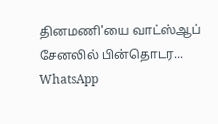தினமணி'யை வாட்ஸ்ஆப் சேனலில் பின்தொடர... WhatsApp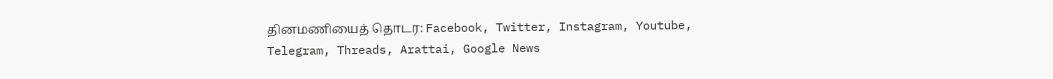தினமணியைத் தொடர: Facebook, Twitter, Instagram, Youtube, Telegram, Threads, Arattai, Google News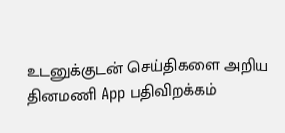உடனுக்குடன் செய்திகளை அறிய தினமணி App பதிவிறக்கம்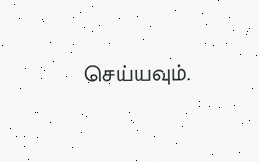செய்யவும்.